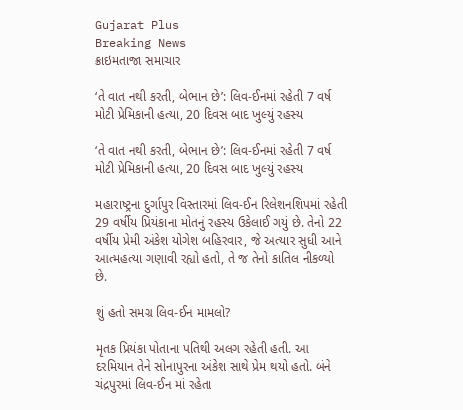Gujarat Plus
Breaking News
ક્રાઇમતાજા સમાચાર

‘તે વાત નથી કરતી, બેભાન છે’: લિવ-ઈનમાં રહેતી 7 વર્ષ મોટી પ્રેમિકાની હત્યા, 20 દિવસ બાદ ખુલ્યું રહસ્ય

‘તે વાત નથી કરતી, બેભાન છે’: લિવ-ઈનમાં રહેતી 7 વર્ષ મોટી પ્રેમિકાની હત્યા, 20 દિવસ બાદ ખુલ્યું રહસ્ય

મહારાષ્ટ્રના દુર્ગાપુર વિસ્તારમાં લિવ-ઈન રિલેશનશિપમાં રહેતી 29 વર્ષીય પ્રિયંકાના મોતનું રહસ્ય ઉકેલાઈ ગયું છે. તેનો 22 વર્ષીય પ્રેમી અંકેશ યોગેશ બહિરવાર, જે અત્યાર સુધી આને આત્મહત્યા ગણાવી રહ્યો હતો, તે જ તેનો કાતિલ નીકળ્યો છે.

શું હતો સમગ્ર લિવ-ઈન મામલો?

મૃતક પ્રિયંકા પોતાના પતિથી અલગ રહેતી હતી. આ દરમિયાન તેને સોનાપુરના અંકેશ સાથે પ્રેમ થયો હતો. બંને ચંદ્રપુરમાં લિવ-ઈન માં રહેતા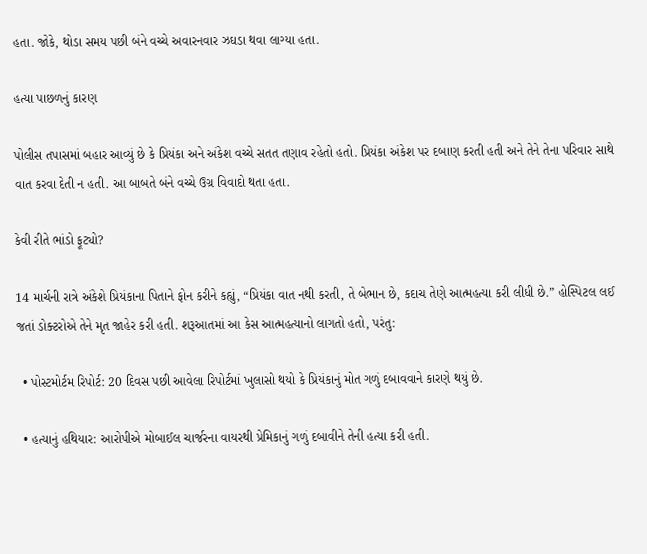હતા. જોકે, થોડા સમય પછી બંને વચ્ચે અવારનવાર ઝઘડા થવા લાગ્યા હતા.

હત્યા પાછળનું કારણ

પોલીસ તપાસમાં બહાર આવ્યું છે કે પ્રિયંકા અને અંકેશ વચ્ચે સતત તણાવ રહેતો હતો. પ્રિયંકા અંકેશ પર દબાણ કરતી હતી અને તેને તેના પરિવાર સાથે વાત કરવા દેતી ન હતી. આ બાબતે બંને વચ્ચે ઉગ્ર વિવાદો થતા હતા.

કેવી રીતે ભાંડો ફૂટ્યો?

14 માર્ચની રાત્રે અંકેશે પ્રિયંકાના પિતાને ફોન કરીને કહ્યું, “પ્રિયંકા વાત નથી કરતી, તે બેભાન છે, કદાચ તેણે આત્મહત્યા કરી લીધી છે.” હોસ્પિટલ લઈ જતાં ડોક્ટરોએ તેને મૃત જાહેર કરી હતી. શરૂઆતમાં આ કેસ આત્મહત્યાનો લાગતો હતો, પરંતુ:

  • પોસ્ટમોર્ટમ રિપોર્ટ: 20 દિવસ પછી આવેલા રિપોર્ટમાં ખુલાસો થયો કે પ્રિયંકાનું મોત ગળું દબાવવાને કારણે થયું છે.

  • હત્યાનું હથિયાર: આરોપીએ મોબાઈલ ચાર્જરના વાયરથી પ્રેમિકાનું ગળું દબાવીને તેની હત્યા કરી હતી.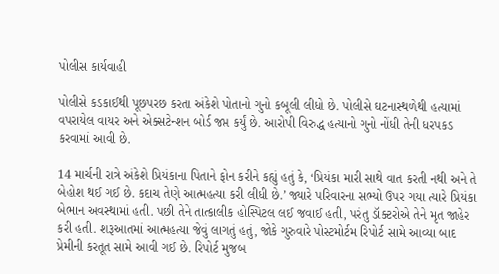પોલીસ કાર્યવાહી

પોલીસે કડકાઈથી પૂછપરછ કરતા અંકેશે પોતાનો ગુનો કબૂલી લીધો છે. પોલીસે ઘટનાસ્થળેથી હત્યામાં વપરાયેલ વાયર અને એક્સટેન્શન બોર્ડ જપ્ત કર્યું છે. આરોપી વિરુદ્ધ હત્યાનો ગુનો નોંધી તેની ધરપકડ કરવામાં આવી છે.

14 માર્ચની રાત્રે અંકેશે પ્રિયંકાના પિતાને ફોન કરીને કહ્યું હતું કે, ‘પ્રિયંકા મારી સાથે વાત કરતી નથી અને તે બેહોશ થઈ ગઈ છે. કદાચ તેણે આત્મહત્યા કરી લીધી છે.’ જ્યારે પરિવારના સભ્યો ઉપર ગયા ત્યારે પ્રિયંકા બેભાન અવસ્થામાં હતી. પછી તેને તાત્કાલીક હોસ્પિટલ લઈ જવાઈ હતી, પરંતુ ડૉક્ટરોએ તેને મૃત જાહેર કરી હતી. શરૂઆતમાં આત્મહત્યા જેવું લાગતું હતું, જોકે ગુરુવારે પોસ્ટમોર્ટમ રિપોર્ટ સામે આવ્યા બાદ પ્રેમીની કરતૂત સામે આવી ગઈ છે. રિપોર્ટ મુજબ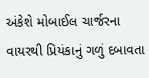અંકેશે મોબાઈલ ચાર્જરના વાયરથી પ્રિયંકાનું ગળું દબાવતા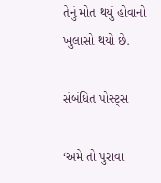તેનું મોત થયું હોવાનો ખુલાસો થયો છે.

સંબંધિત પોસ્ટ્સ

‘અમે તો પુરાવા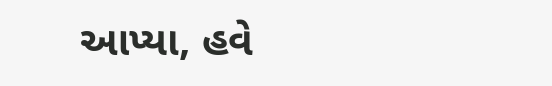આપ્યા, હવે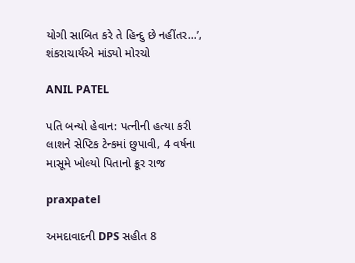યોગી સાબિત કરે તે હિન્દુ છે નહીંતર…’, શંકરાચાર્યએ માંડ્યો મોરચો

ANIL PATEL

પતિ બન્યો હેવાન: પત્નીની હત્યા કરી લાશને સેપ્ટિક ટેન્કમાં છુપાવી, 4 વર્ષના માસૂમે ખોલ્યો પિતાનો ક્રૂર રાજ

praxpatel

અમદાવાદની DPS સહીત 8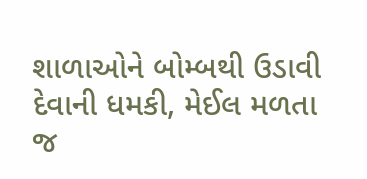શાળાઓને બોમ્બથી ઉડાવી દેવાની ધમકી, મેઈલ મળતા જ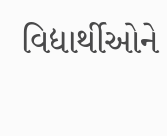વિદ્યાર્થીઓને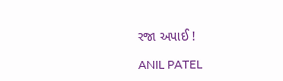રજા અપાઈ !

ANIL PATEL